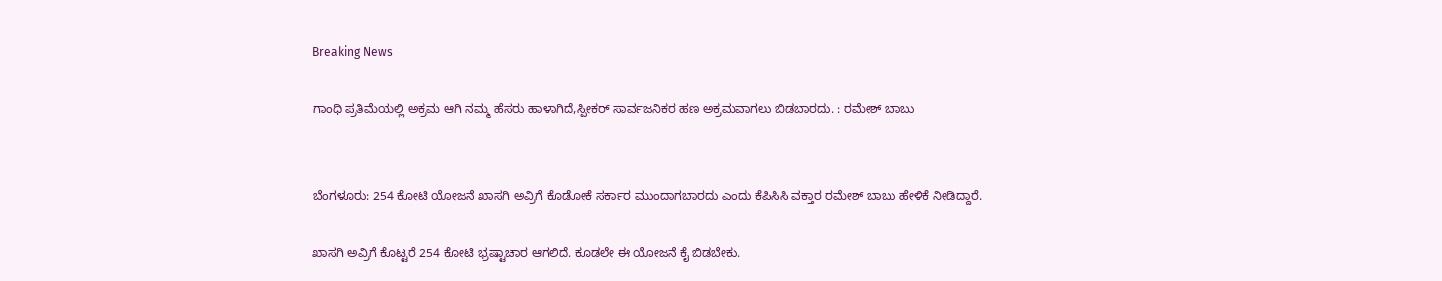Breaking News

ಗಾಂಧಿ ಪ್ರತಿಮೆಯಲ್ಲಿ ಅಕ್ರಮ ಆಗಿ ನಮ್ಮ ಹೆಸರು ಹಾಳಾಗಿದೆ‌,ಸ್ಪೀಕರ್ ಸಾರ್ವಜನಿಕರ ಹಣ ಅಕ್ರಮವಾಗಲು‌ ಬಿಡಬಾರದು. : ರಮೇಶ್ ಬಾಬು


ಬೆಂಗಳೂರು: 254 ಕೋಟಿ ಯೋಜನೆ ಖಾಸಗಿ ಅವ್ರಿಗೆ ಕೊಡೋಕೆ ಸರ್ಕಾರ ಮುಂದಾಗಬಾರದು ಎಂದು ಕೆಪಿಸಿಸಿ ವಕ್ತಾರ ರಮೇಶ್ ಬಾಬು ಹೇಳಿಕೆ ನೀಡಿದ್ದಾರೆ.

ಖಾಸಗಿ ಅವ್ರಿಗೆ ಕೊಟ್ಟರೆ 254 ಕೋಟಿ ಭ್ರಷ್ಟಾಚಾರ ಆಗಲಿದೆ. ಕೂಡಲೇ ಈ ಯೋಜನೆ ಕೈ ಬಿಡಬೇಕು.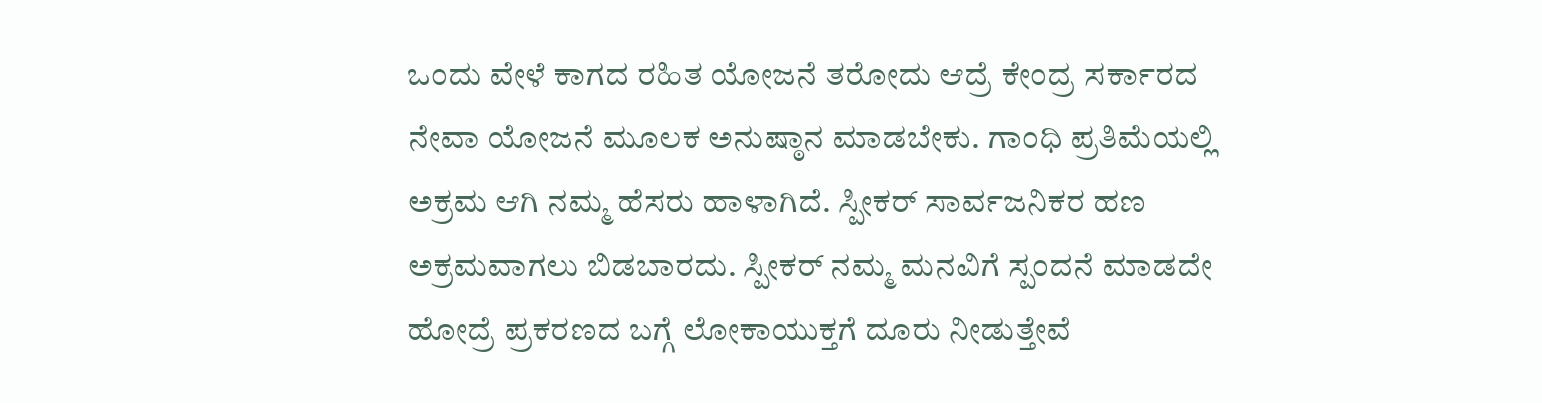ಒಂದು ವೇಳೆ ಕಾಗದ ರಹಿತ ಯೋಜನೆ ತರೋದು ಆದ್ರೆ ಕೇಂದ್ರ ಸರ್ಕಾರದ ನೇವಾ ಯೋಜನೆ ಮೂಲಕ ಅನುಷ್ಠಾನ ಮಾಡಬೇಕು. ಗಾಂಧಿ ಪ್ರತಿಮೆಯಲ್ಲಿ ಅಕ್ರಮ ಆಗಿ ನಮ್ಮ ಹೆಸರು ಹಾಳಾಗಿದೆ. ಸ್ಪೀಕರ್ ಸಾರ್ವಜನಿಕರ ಹಣ ಅಕ್ರಮವಾಗಲು‌ ಬಿಡಬಾರದು. ಸ್ಪೀಕರ್ ನಮ್ಮ ಮನವಿಗೆ ಸ್ಪಂದನೆ ಮಾಡದೇ ಹೋದ್ರೆ ಪ್ರಕರಣದ ಬಗ್ಗೆ ಲೋಕಾಯುಕ್ತಗೆ ದೂರು ನೀಡುತ್ತೇವೆ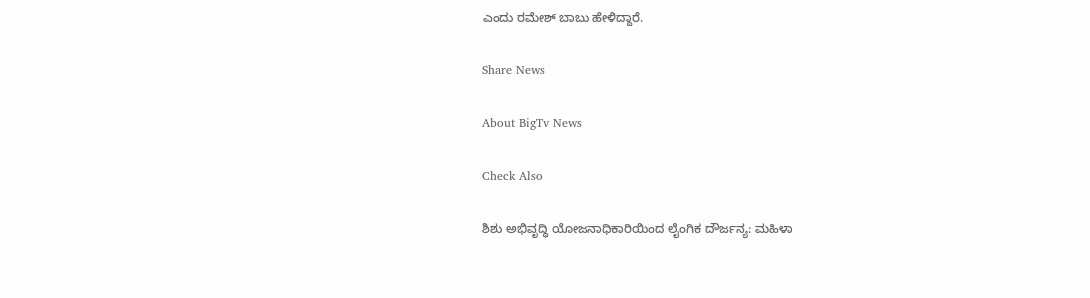ಎಂದು ರಮೇಶ್ ಬಾಬು ಹೇಳಿದ್ದಾರೆ.

Share News

About BigTv News

Check Also

ಶಿಶು ಅಭಿವೃದ್ಧಿ ಯೋಜನಾಧಿಕಾರಿಯಿಂದ ಲೈಂಗಿಕ ದೌರ್ಜನ್ಯ: ಮಹಿಳಾ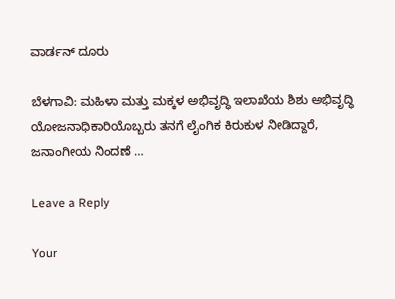ವಾರ್ಡನ್‌ ದೂರು

ಬೆಳಗಾವಿ: ಮಹಿಳಾ ಮತ್ತು ಮಕ್ಕಳ ಅಭಿವೃದ್ಧಿ ಇಲಾಖೆಯ ಶಿಶು ಅಭಿವೃದ್ಧಿ ಯೋಜನಾಧಿಕಾರಿಯೊಬ್ಬರು ತನಗೆ ಲೈಂಗಿಕ ಕಿರುಕುಳ ನೀಡಿದ್ದಾರೆ, ಜನಾಂಗೀಯ ನಿಂದಣೆ …

Leave a Reply

Your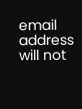email address will not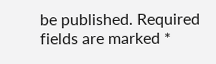be published. Required fields are marked *